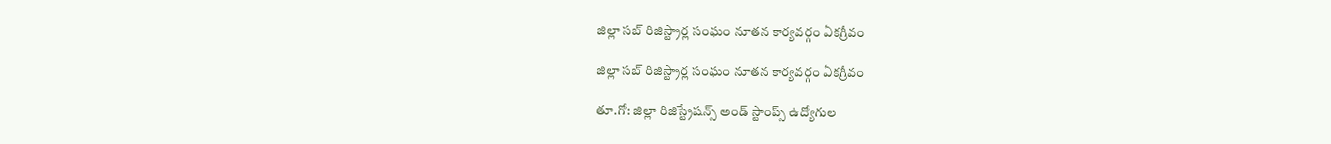జిల్లా సబ్‌ రిజిస్ట్రార్ల సంఘం నూతన కార్యవర్గం ఏకగ్రీవం

జిల్లా సబ్‌ రిజిస్ట్రార్ల సంఘం నూతన కార్యవర్గం ఏకగ్రీవం

తూ.గో: జిల్లా రిజిస్ట్రేషన్స్‌ అండ్‌ స్టాంప్స్‌ ఉద్యోగుల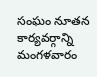సంఘం నూతన కార్యవర్గాన్ని మంగళవారం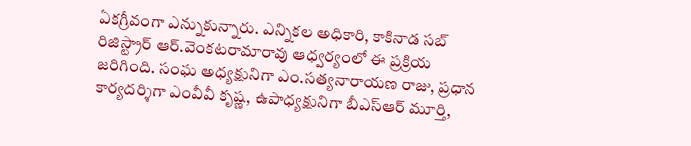ఏకగ్రీవంగా ఎన్నుకున్నారు. ఎన్నికల అధికారి, కాకినాడ సబ్‌ రిజిస్ట్రార్‌ ఆర్‌.వెంకటరామారావు ఆధ్వర్యంలో ఈ ప్రక్రియ జరిగింది. సంఘ అధ్యక్షునిగా ఎం.సత్యనారాయణ రాజు, ప్రధాన కార్యదర్శిగా ఎంవీవీ కృష్ణ, ఉపాధ్యక్షునిగా బీఎస్‌ఆర్‌ మూర్తి,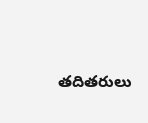తదితరులు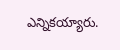ఎన్నికయ్యారు.